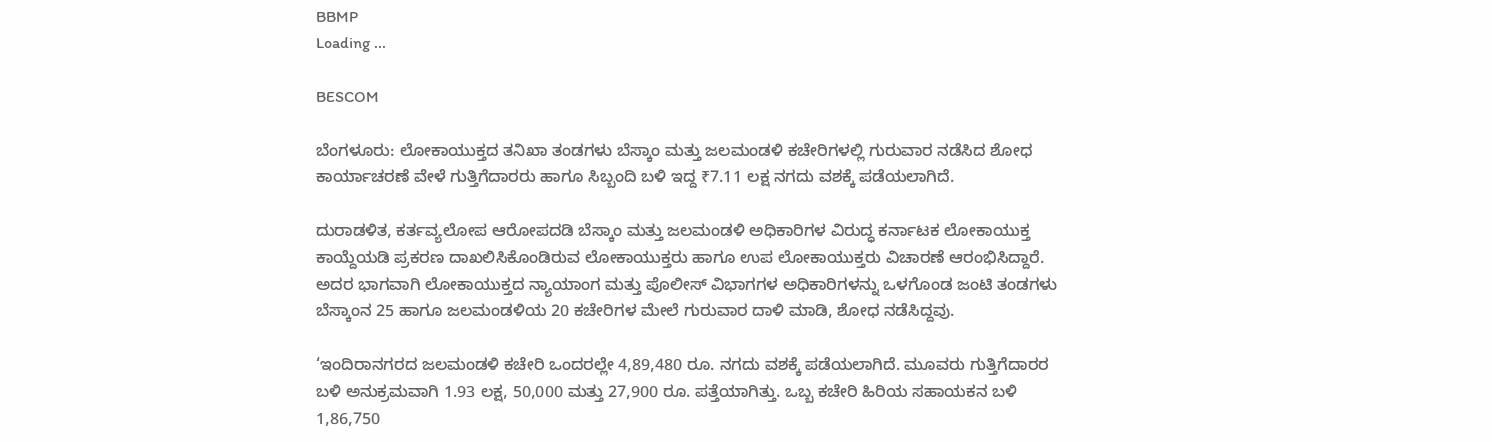BBMP
Loading ...

BESCOM

ಬೆಂಗಳೂರು: ಲೋಕಾಯುಕ್ತದ ತನಿಖಾ ತಂಡಗಳು ಬೆಸ್ಕಾಂ ಮತ್ತು ಜಲಮಂಡಳಿ ಕಚೇರಿಗಳಲ್ಲಿ ಗುರುವಾರ ನಡೆಸಿದ ಶೋಧ ಕಾರ್ಯಾಚರಣೆ ವೇಳೆ ಗುತ್ತಿಗೆದಾರರು ಹಾಗೂ ಸಿಬ್ಬಂದಿ ಬಳಿ ಇದ್ದ ₹7.11 ಲಕ್ಷ ನಗದು ವಶಕ್ಕೆ ಪಡೆಯಲಾಗಿದೆ.

ದುರಾಡಳಿತ, ಕರ್ತವ್ಯಲೋಪ ಆರೋಪದಡಿ ಬೆಸ್ಕಾಂ ಮತ್ತು ಜಲಮಂಡಳಿ ಅಧಿಕಾರಿಗಳ ವಿರುದ್ಧ ಕರ್ನಾಟಕ ಲೋಕಾಯುಕ್ತ ಕಾಯ್ದೆಯಡಿ ಪ್ರಕರಣ ದಾಖಲಿಸಿಕೊಂಡಿರುವ ಲೋಕಾಯುಕ್ತರು ಹಾಗೂ ಉಪ ಲೋಕಾಯುಕ್ತರು ವಿಚಾರಣೆ ಆರಂಭಿಸಿದ್ದಾರೆ. ಅದರ ಭಾಗವಾಗಿ ಲೋಕಾಯುಕ್ತದ ನ್ಯಾಯಾಂಗ ಮತ್ತು ಪೊಲೀಸ್ ವಿಭಾಗಗಳ ಅಧಿಕಾರಿಗಳನ್ನು ಒಳಗೊಂಡ ಜಂಟಿ ತಂಡಗಳು ಬೆಸ್ಕಾಂನ 25 ಹಾಗೂ ಜಲಮಂಡಳಿಯ 20 ಕಚೇರಿಗಳ ಮೇಲೆ ಗುರುವಾರ ದಾಳಿ ಮಾಡಿ, ಶೋಧ ನಡೆಸಿದ್ದವು.

‘ಇಂದಿರಾನಗರದ ಜಲಮಂಡಳಿ ಕಚೇರಿ ಒಂದರಲ್ಲೇ 4,89,480 ರೂ. ನಗದು ವಶಕ್ಕೆ ಪಡೆಯಲಾಗಿದೆ. ಮೂವರು ಗುತ್ತಿಗೆದಾರರ ಬಳಿ ಅನುಕ್ರಮವಾಗಿ 1.93 ಲಕ್ಷ, 50,000 ಮತ್ತು 27,900 ರೂ. ಪತ್ತೆಯಾಗಿತ್ತು. ಒಬ್ಬ ಕಚೇರಿ ಹಿರಿಯ ಸಹಾಯಕನ ಬಳಿ 1,86,750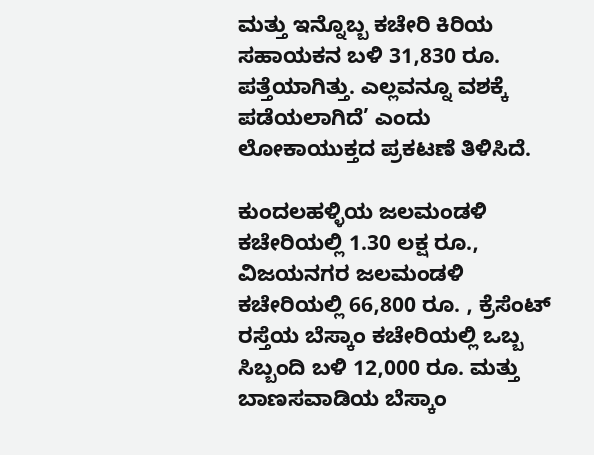ಮತ್ತು ಇನ್ನೊಬ್ಬ ಕಚೇರಿ ಕಿರಿಯ ಸಹಾಯಕನ ಬಳಿ 31,830 ರೂ. ಪತ್ತೆಯಾಗಿತ್ತು. ಎಲ್ಲವನ್ನೂ ವಶಕ್ಕೆ ಪಡೆಯಲಾಗಿದೆ’ ಎಂದು ಲೋಕಾಯುಕ್ತದ ಪ್ರಕಟಣೆ ತಿಳಿಸಿದೆ.

ಕುಂದಲಹಳ್ಳಿಯ ಜಲಮಂಡಳಿ ಕಚೇರಿಯಲ್ಲಿ 1.30 ಲಕ್ಷ ರೂ., ವಿಜಯನಗರ ಜಲಮಂಡಳಿ ಕಚೇರಿಯಲ್ಲಿ 66,800 ರೂ. , ಕ್ರೆಸೆಂಟ್‌ ರಸ್ತೆಯ ಬೆಸ್ಕಾಂ ಕಚೇರಿಯಲ್ಲಿ ಒಬ್ಬ ಸಿಬ್ಬಂದಿ ಬಳಿ 12,000 ರೂ. ಮತ್ತು ಬಾಣಸವಾಡಿಯ ಬೆಸ್ಕಾಂ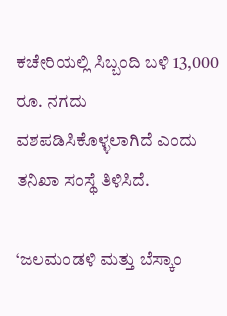ಕಚೇರಿಯಲ್ಲಿ ಸಿಬ್ಬಂದಿ ಬಳಿ 13,000 ರೂ. ನಗದು ವಶಪಡಿಸಿಕೊಳ್ಳಲಾಗಿದೆ ಎಂದು ತನಿಖಾ ಸಂಸ್ಥೆ ತಿಳಿಸಿದೆ.

‘ಜಲಮಂಡಳಿ ಮತ್ತು ಬೆಸ್ಕಾಂ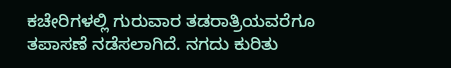ಕಚೇರಿಗಳಲ್ಲಿ ಗುರುವಾರ ತಡರಾತ್ರಿಯವರೆಗೂ ತಪಾಸಣೆ ನಡೆಸಲಾಗಿದೆ. ನಗದು ಕುರಿತು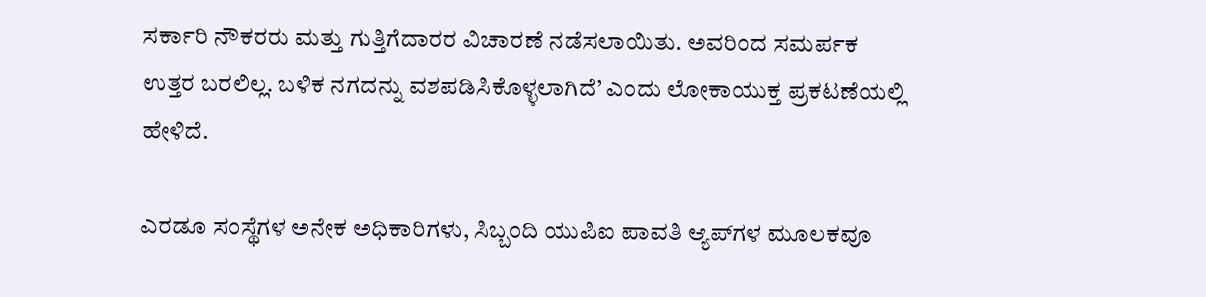ಸರ್ಕಾರಿ ನೌಕರರು ಮತ್ತು ಗುತ್ತಿಗೆದಾರರ ವಿಚಾರಣೆ ನಡೆಸಲಾಯಿತು. ಅವರಿಂದ ಸಮರ್ಪಕ ಉತ್ತರ ಬರಲಿಲ್ಲ. ಬಳಿಕ ನಗದನ್ನು ವಶಪಡಿಸಿಕೊಳ್ಳಲಾಗಿದೆ’ ಎಂದು ಲೋಕಾಯುಕ್ತ ಪ್ರಕಟಣೆಯಲ್ಲಿ ಹೇಳಿದೆ.

ಎರಡೂ ಸಂಸ್ಥೆಗಳ ಅನೇಕ ಅಧಿಕಾರಿಗಳು, ಸಿಬ್ಬಂದಿ ಯುಪಿಐ ಪಾವತಿ ಆ್ಯಪ್‌ಗಳ ಮೂಲಕವೂ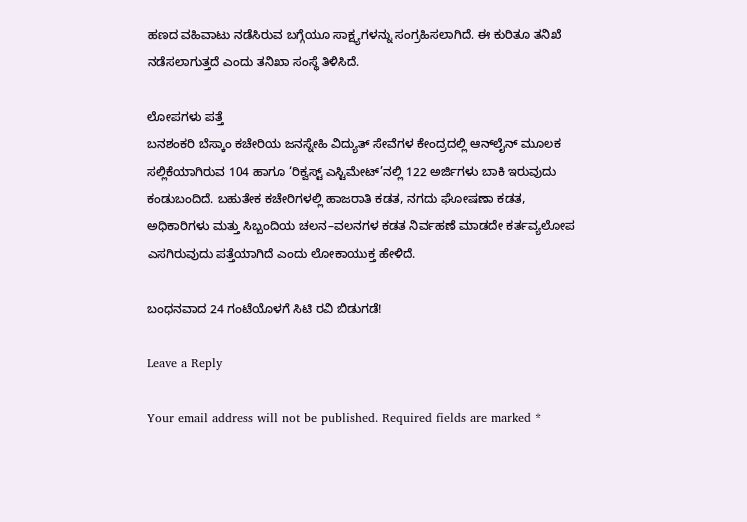ಹಣದ ವಹಿವಾಟು ನಡೆಸಿರುವ ಬಗ್ಗೆಯೂ ಸಾಕ್ಷ್ಯಗಳನ್ನು ಸಂಗ್ರಹಿಸಲಾಗಿದೆ. ಈ ಕುರಿತೂ ತನಿಖೆ ನಡೆಸಲಾಗುತ್ತದೆ ಎಂದು ತನಿಖಾ ಸಂಸ್ಥೆ ತಿಳಿಸಿದೆ.

ಲೋಪಗಳು ಪತ್ತೆ
ಬನಶಂಕರಿ ಬೆಸ್ಕಾಂ ಕಚೇರಿಯ ಜನಸ್ನೇಹಿ ವಿದ್ಯುತ್‌ ಸೇವೆಗಳ ಕೇಂದ್ರದಲ್ಲಿ ಆನ್‌ಲೈನ್‌ ಮೂಲಕ ಸಲ್ಲಿಕೆಯಾಗಿರುವ 104 ಹಾಗೂ ‘ರಿಕ್ವಸ್ಟ್‌ ಎಸ್ಟಿಮೇಟ್‌’ನಲ್ಲಿ 122 ಅರ್ಜಿಗಳು ಬಾಕಿ ಇರುವುದು ಕಂಡುಬಂದಿದೆ. ಬಹುತೇಕ ಕಚೇರಿಗಳಲ್ಲಿ ಹಾಜರಾತಿ ಕಡತ, ನಗದು ಘೋಷಣಾ ಕಡತ, ಅಧಿಕಾರಿಗಳು ಮತ್ತು ಸಿಬ್ಬಂದಿಯ ಚಲನ–ವಲನಗಳ ಕಡತ ನಿರ್ವಹಣೆ ಮಾಡದೇ ಕರ್ತವ್ಯಲೋಪ ಎಸಗಿರುವುದು ಪತ್ತೆಯಾಗಿದೆ ಎಂದು ಲೋಕಾಯುಕ್ತ ಹೇಳಿದೆ.

ಬಂಧನವಾದ 24 ಗಂಟೆಯೊಳಗೆ ಸಿಟಿ ರವಿ ಬಿಡುಗಡೆ!

Leave a Reply

Your email address will not be published. Required fields are marked *